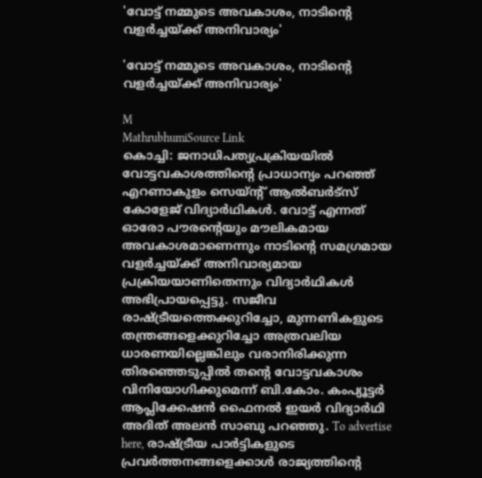'വോട്ട് നമ്മുടെ അവകാശം, നാടിന്റെ വളർച്ചയ്ക്ക് അനിവാര്യം'

'വോട്ട് നമ്മുടെ അവകാശം, നാടിന്റെ വളർച്ചയ്ക്ക് അനിവാര്യം'

M
MathrubhumiSource Link
കൊച്ചി: ജനാധിപത്യപ്രക്രിയയിൽ വോട്ടവകാശത്തിന്റെ പ്രാധാന്യം പറഞ്ഞ് എറണാകുളം സെയ്ന്റ് ആൽബർട്സ് കോളേജ് വിദ്യാർഥികൾ. വോട്ട് എന്നത് ഓരോ പൗരന്റെയും മൗലികമായ അവകാശമാണെന്നും നാടിന്റെ സമഗ്രമായ വളർച്ചയ്ക്ക് അനിവാര്യമായ പ്രക്രിയയാണിതെന്നും വിദ്യാർഥികൾ അഭിപ്രായപ്പെട്ടു. സജീവ രാഷ്ട്രീയത്തെക്കുറിച്ചോ, മുന്നണികളുടെ തന്ത്രങ്ങളെക്കുറിച്ചോ അത്രവലിയ ധാരണയില്ലെങ്കിലും വരാനിരിക്കുന്ന തിരഞ്ഞെടുപ്പിൽ തന്റെ വോട്ടവകാശം വിനിയോഗിക്കുമെന്ന് ബി.കോം. കംപ്യൂട്ടർ ആപ്ലിക്കേഷൻ ഫൈനൽ ഇയർ വിദ്യാർഥി അദിത് അലൻ സാബു പറഞ്ഞു. To advertise here, രാഷ്ട്രീയ പാർട്ടികളുടെ പ്രവർത്തനങ്ങളെക്കാൾ രാജ്യത്തിന്റെ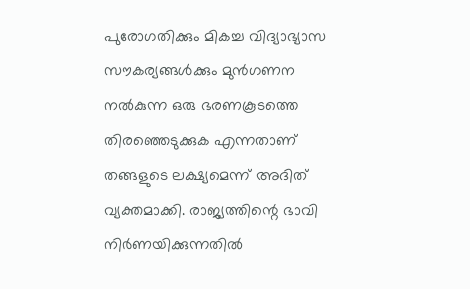പുരോഗതിക്കും മികച്ച വിദ്യാഭ്യാസ സൗകര്യങ്ങൾക്കും മുൻഗണന നൽകുന്ന ഒരു ഭരണകൂടത്തെ തിരഞ്ഞെടുക്കുക എന്നതാണ് തങ്ങളുടെ ലക്ഷ്യമെന്ന് അദിത് വ്യക്തമാക്കി. രാജ്യത്തിന്റെ ഭാവി നിർണയിക്കുന്നതിൽ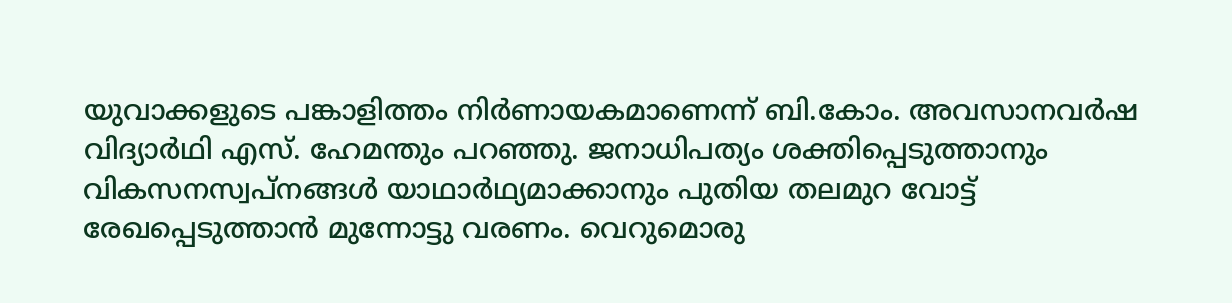യുവാക്കളുടെ പങ്കാളിത്തം നിർണായകമാണെന്ന് ബി.കോം. അവസാനവർഷ വിദ്യാർഥി എസ്. ഹേമന്തും പറഞ്ഞു. ജനാധിപത്യം ശക്തിപ്പെടുത്താനും വികസനസ്വപ്നങ്ങൾ യാഥാർഥ്യമാക്കാനും പുതിയ തലമുറ വോട്ട് രേഖപ്പെടുത്താൻ മുന്നോട്ടു വരണം. വെറുമൊരു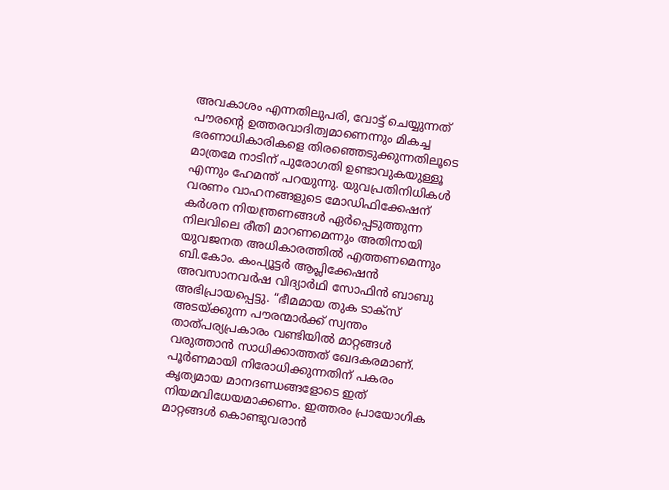അവകാശം എന്നതിലുപരി, വോട്ട് ചെയ്യുന്നത് പൗരന്റെ ഉത്തരവാദിത്വമാണെന്നും മികച്ച ഭരണാധികാരികളെ തിരഞ്ഞെടുക്കുന്നതിലൂടെ മാത്രമേ നാടിന് പുരോഗതി ഉണ്ടാവുകയുള്ളൂ എന്നും ഹേമന്ത് പറയുന്നു. യുവപ്രതിനിധികൾ വരണം വാഹനങ്ങളുടെ മോഡിഫിക്കേഷന് കർശന നിയന്ത്രണങ്ങൾ ഏർപ്പെടുത്തുന്ന നിലവിലെ രീതി മാറണമെന്നും അതിനായി യുവജനത അധികാരത്തിൽ എത്തണമെന്നും ബി.കോം. കംപ്യൂട്ടർ ആപ്ലിക്കേഷൻ അവസാനവർഷ വിദ്യാർഥി സോഫിൻ ബാബു അഭിപ്രായപ്പെട്ടു. “ഭീമമായ തുക ടാക്സ് അടയ്ക്കുന്ന പൗരന്മാർക്ക് സ്വന്തം താത്‌പര്യപ്രകാരം വണ്ടിയിൽ മാറ്റങ്ങൾ വരുത്താൻ സാധിക്കാത്തത് ഖേദകരമാണ്. പൂർണമായി നിരോധിക്കുന്നതിന് പകരം കൃത്യമായ മാനദണ്ഡങ്ങളോടെ ഇത് നിയമവിധേയമാക്കണം. ഇത്തരം പ്രായോഗിക മാറ്റങ്ങൾ കൊണ്ടുവരാൻ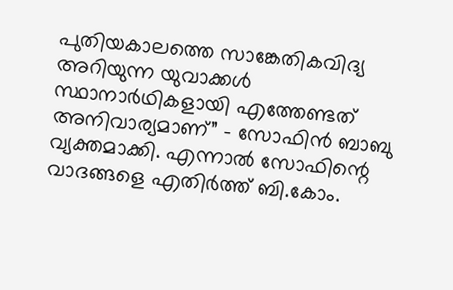പുതിയകാലത്തെ സാങ്കേതികവിദ്യ അറിയുന്ന യുവാക്കൾ സ്ഥാനാർഥികളായി എത്തേണ്ടത് അനിവാര്യമാണ്” - സോഫിൻ ബാബു വ്യക്തമാക്കി. എന്നാൽ സോഫിന്റെ വാദങ്ങളെ എതിർത്ത് ബി.കോം.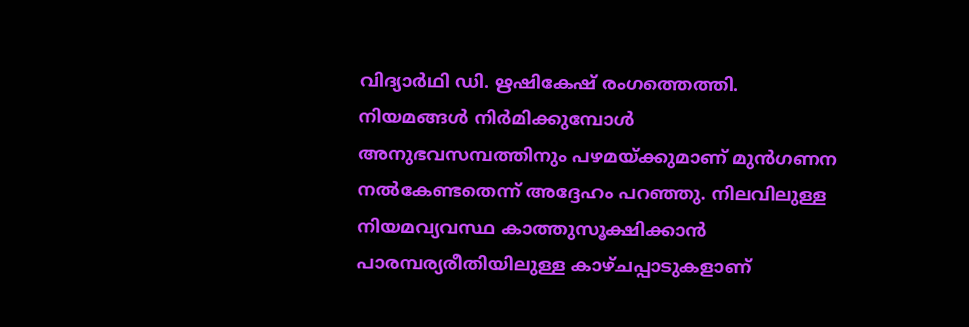വിദ്യാർഥി ഡി. ഋഷികേഷ് രംഗത്തെത്തി. നിയമങ്ങൾ നിർമിക്കുമ്പോൾ അനുഭവസമ്പത്തിനും പഴമയ്ക്കുമാണ് മുൻഗണന നൽകേണ്ടതെന്ന് അദ്ദേഹം പറഞ്ഞു. നിലവിലുള്ള നിയമവ്യവസ്ഥ കാത്തുസൂക്ഷിക്കാൻ പാരമ്പര്യരീതിയിലുള്ള കാഴ്ചപ്പാടുകളാണ്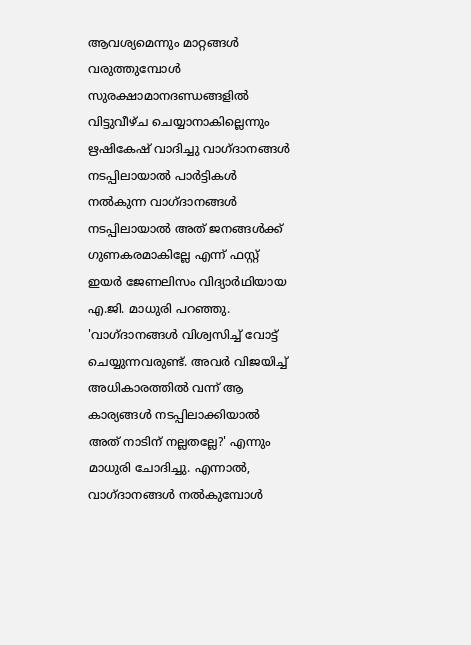ആവശ്യമെന്നും മാറ്റങ്ങൾ വരുത്തുമ്പോൾ സുരക്ഷാമാനദണ്ഡങ്ങളിൽ വിട്ടുവീഴ്ച ചെയ്യാനാകില്ലെന്നും ഋഷികേഷ് വാദിച്ചു വാഗ്ദാനങ്ങൾ നടപ്പിലായാൽ പാർട്ടികൾ നൽകുന്ന വാഗ്ദാനങ്ങൾ നടപ്പിലായാൽ അത് ജനങ്ങൾക്ക് ഗുണകരമാകില്ലേ എന്ന് ഫസ്റ്റ് ഇയർ ജേണലിസം വിദ്യാർഥിയായ എ.ജി. മാധുരി പറഞ്ഞു. 'വാഗ്ദാനങ്ങൾ വിശ്വസിച്ച് വോട്ട് ചെയ്യുന്നവരുണ്ട്. അവർ വിജയിച്ച് അധികാരത്തിൽ വന്ന് ആ കാര്യങ്ങൾ നടപ്പിലാക്കിയാൽ അത് നാടിന് നല്ലതല്ലേ?' എന്നും മാധുരി ചോദിച്ചു. എന്നാൽ, വാഗ്ദാനങ്ങൾ നൽകുമ്പോൾ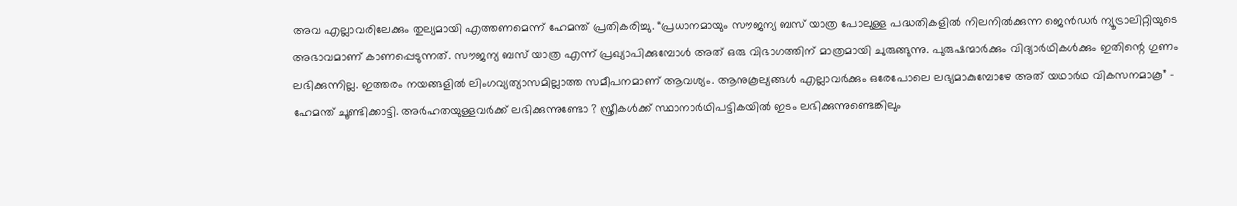അവ എല്ലാവരിലേക്കും തുല്യമായി എത്തണമെന്ന് ഹേമന്ത് പ്രതികരിച്ചു. “പ്രധാനമായും സൗജന്യ ബസ് യാത്ര പോലുള്ള പദ്ധതികളിൽ നിലനിൽക്കുന്ന ജെൻഡർ ന്യൂട്രാലിറ്റിയുടെ അഭാവമാണ് കാണപ്പെടുന്നത്. സൗജന്യ ബസ് യാത്ര എന്ന് പ്രഖ്യാപിക്കുമ്പോൾ അത് ഒരു വിഭാഗത്തിന് മാത്രമായി ചുരുങ്ങുന്നു. പുരുഷന്മാർക്കും വിദ്യാർഥികൾക്കും ഇതിന്റെ ഗുണം ലഭിക്കുന്നില്ല. ഇത്തരം നയങ്ങളിൽ ലിംഗവ്യത്യാസമില്ലാത്ത സമീപനമാണ് ആവശ്യം. ആനുകൂല്യങ്ങൾ എല്ലാവർക്കും ഒരേപോലെ ലഭ്യമാകുമ്പോഴേ അത് യഥാർഥ വികസനമാകൂ” - ഹേമന്ത് ചൂണ്ടിക്കാട്ടി. അർഹതയുള്ളവർക്ക് ലഭിക്കുന്നുണ്ടോ ? സ്ത്രീകൾക്ക് സ്ഥാനാർഥിപട്ടികയിൽ ഇടം ലഭിക്കുന്നുണ്ടെങ്കിലും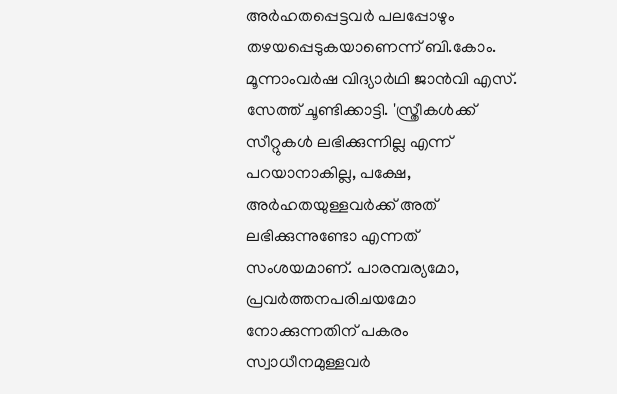അർഹതപ്പെട്ടവർ പലപ്പോഴും തഴയപ്പെടുകയാണെന്ന് ബി.കോം. മൂന്നാംവർഷ വിദ്യാർഥി ജാൻവി എസ്. സേത്ത് ചൂണ്ടിക്കാട്ടി. 'സ്ത്രീകൾക്ക് സീറ്റുകൾ ലഭിക്കുന്നില്ല എന്ന് പറയാനാകില്ല, പക്ഷേ, അർഹതയുള്ളവർക്ക് അത് ലഭിക്കുന്നുണ്ടോ എന്നത് സംശയമാണ്. പാരമ്പര്യമോ, പ്രവർത്തനപരിചയമോ നോക്കുന്നതിന് പകരം സ്വാധീനമുള്ളവർ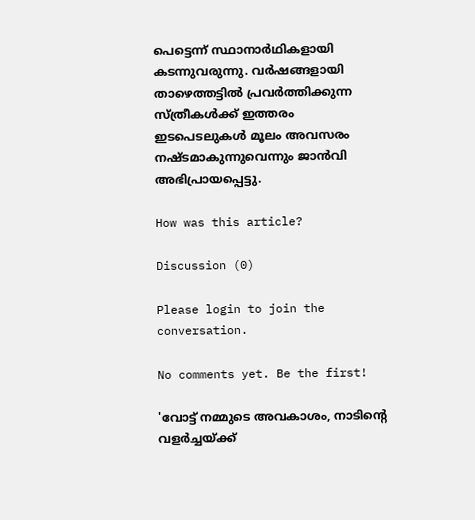പെട്ടെന്ന് സ്ഥാനാർഥികളായി കടന്നുവരുന്നു. വർഷങ്ങളായി താഴെത്തട്ടിൽ പ്രവർത്തിക്കുന്ന സ്ത്രീകൾക്ക് ഇത്തരം ഇടപെടലുകൾ മൂലം അവസരം നഷ്ടമാകുന്നുവെന്നും ജാൻവി അഭിപ്രായപ്പെട്ടു.

How was this article?

Discussion (0)

Please login to join the conversation.

No comments yet. Be the first!

'വോട്ട് നമ്മുടെ അവകാശം, നാടിന്റെ വളർച്ചയ്ക്ക്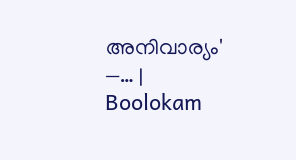അനിവാര്യം' —… | Boolokam